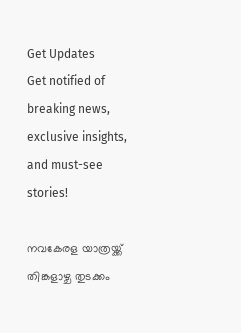Get Updates
Get notified of breaking news, exclusive insights, and must-see stories!

നവകേരള യാത്രയ്ക്ക് തിങ്കളാഴ്ച തുടക്കം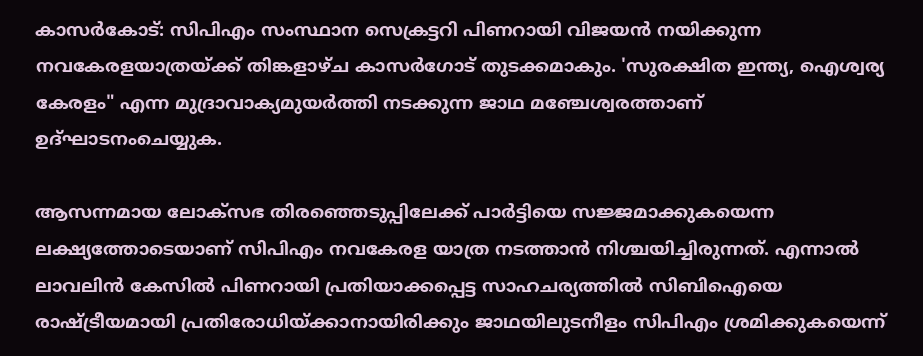കാസര്‍കോട്: സിപിഎം സംസ്ഥാന സെക്രട്ടറി പിണറായി വിജയന്‍ നയിക്കുന്ന നവകേരളയാത്രയ്ക്ക്‌ തിങ്കളാഴ്ച കാസര്‍ഗോട് തുടക്കമാകും. 'സുരക്ഷിത ഇന്ത്യ, ഐശ്വര്യ കേരളം" എന്ന മുദ്രാവാക്യമുയര്‍ത്തി നടക്കുന്ന ജാഥ മഞ്ചേശ്വരത്താണ്‌ ഉദ്ഘാടനംചെയ്യുക.

ആസന്നമായ ലോക്സഭ തിരഞ്ഞെടുപ്പിലേക്ക് പാര്‍ട്ടിയെ സജ്ജമാക്കുകയെന്ന ലക്ഷ്യത്തോടെയാണ് സിപിഎം നവകേരള യാത്ര നടത്താന്‍ നിശ്ചയിച്ചിരുന്നത്. എന്നാല്‍ ലാവലിന്‍ കേസില്‍ പിണറായി പ്രതിയാക്കപ്പെട്ട സാഹചര്യത്തില്‍ സിബിഐയെ രാഷ്ട്രീയമായി പ്രതിരോധിയ്ക്കാനായിരിക്കും ജാഥയിലുടനീളം സിപിഎം ശ്രമിക്കുകയെന്ന്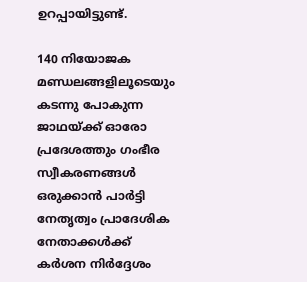ഉറപ്പായിട്ടുണ്ട്.

140 നിയോജക മണ്ഡലങ്ങളിലൂടെയും കടന്നു പോകുന്ന ജാഥയ്ക്ക്‌ ഓരോ പ്രദേശത്തും ഗംഭീര സ്വീകരണങ്ങള്‍ ഒരുക്കാന്‍ പാര്‍ട്ടി നേതൃത്വം പ്രാദേശിക നേതാക്കള്‍ക്ക് കര്‍ശന നിര്‍ദ്ദേശം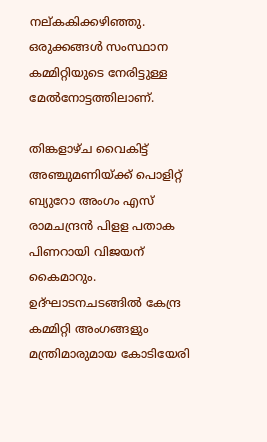നല്കകിക്കഴിഞ്ഞു. ഒരുക്കങ്ങള്‍ സംസ്ഥാന കമ്മിറ്റിയുടെ നേരിട്ടുള്ള മേല്‍നോട്ടത്തിലാണ്.

തിങ്കളാഴ്ച വൈകിട്ട്‌ അഞ്ചുമണിയ്ക്ക്‌ പൊളിറ്റ്‌ ബ്യുറോ അംഗം എസ്‌ രാമചന്ദ്രന്‍ പിളള പതാക പിണറായി വിജയന്‌ കൈമാറും. ഉദ്ഘാടനചടങ്ങില്‍ കേന്ദ്ര കമ്മിറ്റി അംഗങ്ങളും മന്ത്രിമാരുമായ കോടിയേരി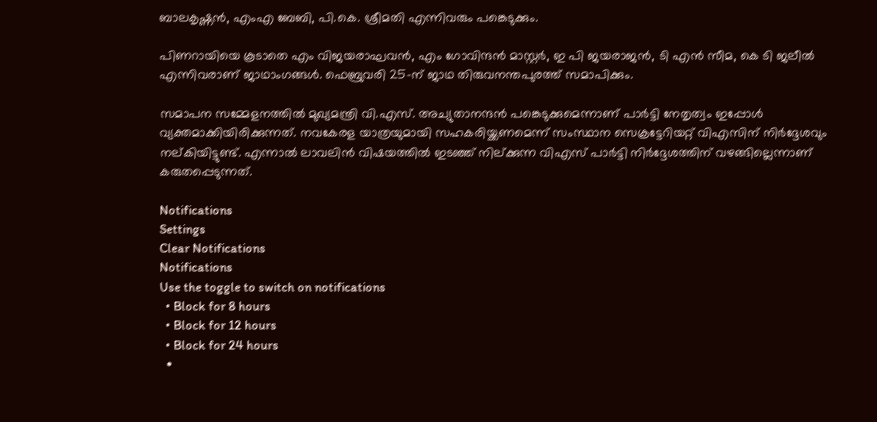ബാലകൃഷ്ണന്‍, എംഎ ബേബി, പി.കെ. ശ്രീമതി എന്നിവരും പങ്കെടുക്കും.

പിണറായിയെ കൂടാതെ എം വിജയരാഘവന്‍, എം ഗോവിന്ദന്‍ മാസ്റ്റര്‍, ഇ പി ജയരാജന്‍, ടി എന്‍ സീമ, കെ ടി ജലീല്‍ എന്നിവരാണ്‌ ജാഥാംഗങ്ങള്‍. ഫെബ്രുവരി 25-ന്‌ ജാഥ തിരുവനന്തപുരത്ത്‌ സമാപിക്കും.

സമാപന സമ്മേളനത്തില്‍ മുഖ്യമന്ത്രി വി.എസ്‌. അച്യുതാനന്ദന്‍ പങ്കെടുക്കുമെന്നാണ് പാര്‍ട്ടി നേതൃത്വം ഇപ്പോള്‍ വ്യക്തമാക്കിയിരിക്കുന്നത്. നവകേരള യാത്രയുമായി സഹകരിയ്ക്കണമെന്ന് സംസ്ഥാന സെക്രട്ടേറിയറ്റ് വിഎസിന് നിര്‍ദ്ദേശവും നല്കിയിട്ടുണ്ട്. എന്നാല്‍ ലാവലിന്‍ വിഷയത്തില്‍ ഇടഞ്ഞ് നില്ക്കുന്ന വിഎസ് പാര്‍ട്ടി നിര്‍ദ്ദേശത്തിന് വഴങ്ങില്ലെന്നാണ് കരുതപ്പെടുന്നത്.

Notifications
Settings
Clear Notifications
Notifications
Use the toggle to switch on notifications
  • Block for 8 hours
  • Block for 12 hours
  • Block for 24 hours
  •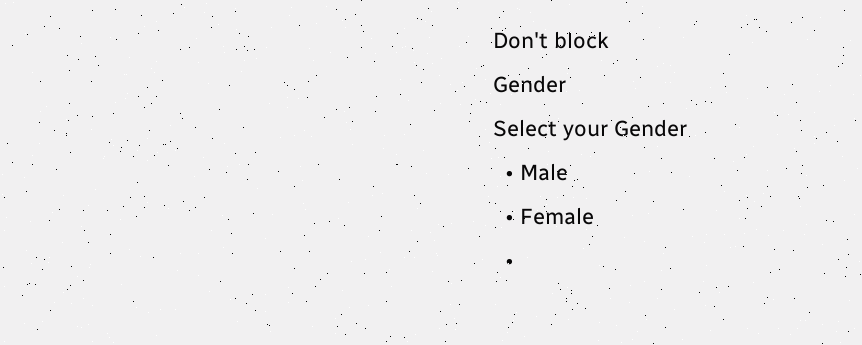Don't block
Gender
Select your Gender
  • Male
  • Female
  •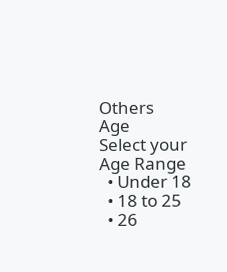Others
Age
Select your Age Range
  • Under 18
  • 18 to 25
  • 26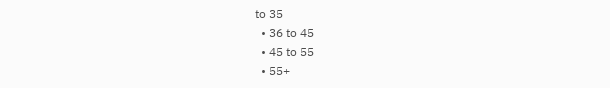to 35
  • 36 to 45
  • 45 to 55
  • 55+